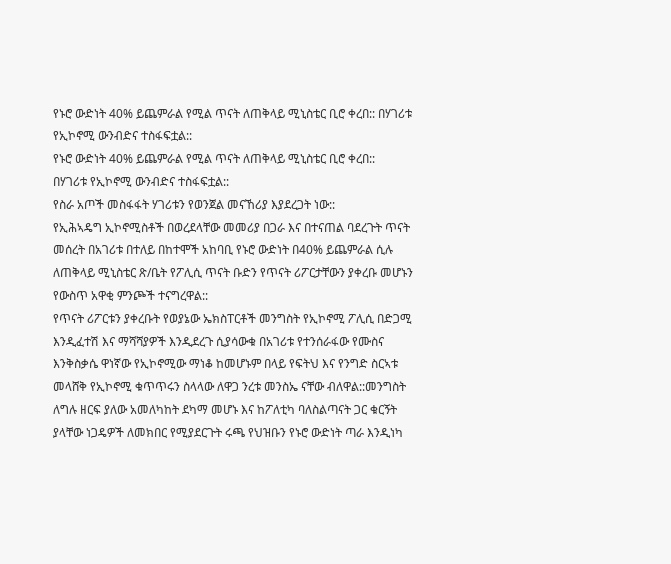የኑሮ ውድነት 40% ይጨምራል የሚል ጥናት ለጠቅላይ ሚኒስቴር ቢሮ ቀረበ:: በሃገሪቱ የኢኮኖሚ ውንብድና ተስፋፍቷል::
የኑሮ ውድነት 40% ይጨምራል የሚል ጥናት ለጠቅላይ ሚኒስቴር ቢሮ ቀረበ::
በሃገሪቱ የኢኮኖሚ ውንብድና ተስፋፍቷል::
የስራ አጦች መስፋፋት ሃገሪቱን የወንጀል መናኸሪያ እያደረጋት ነው::
የኢሕኣዴግ ኢኮኖሚስቶች በወረደላቸው መመሪያ በጋራ እና በተናጠል ባደረጉት ጥናት መሰረት በአገሪቱ በተለይ በከተሞች አከባቢ የኑሮ ውድነት በ40% ይጨምራል ሲሉ ለጠቅላይ ሚኒስቴር ጽ/ቤት የፖሊሲ ጥናት ቡድን የጥናት ሪፖርታቸውን ያቀረቡ መሆኑን የውስጥ አዋቂ ምንጮች ተናግረዋል::
የጥናት ሪፖርቱን ያቀረቡት የወያኔው ኤክስፐርቶች መንግስት የኢኮኖሚ ፖሊሲ በድጋሚ እንዲፈተሽ እና ማሻሻያዎች እንዲደረጉ ሲያሳውቁ በአገሪቱ የተንሰራፋው የሙስና እንቅስቃሴ ዋነኛው የኢኮኖሚው ማነቆ ከመሆኑም በላይ የፍትህ እና የንግድ ስርኣቱ መላሸቅ የኢኮኖሚ ቁጥጥሩን ስላላው ለዋጋ ንረቱ መንስኤ ናቸው ብለዋል::መንግስት ለግሉ ዘርፍ ያለው አመለካከት ደካማ መሆኑ እና ከፖለቲካ ባለስልጣናት ጋር ቁርኝት ያላቸው ነጋዴዎች ለመክበር የሚያደርጉት ሩጫ የህዝቡን የኑሮ ውድነት ጣራ እንዲነካ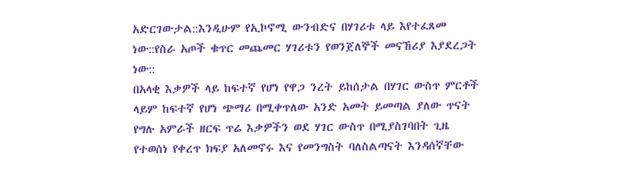አድርገውታል::እንዲሁም የኢኮኖሚ ውንብድና በሃገሪቱ ላይ እየተፈጸመ ነው::የስራ አጦች ቁጥር መጨመር ሃገሪቱን የወንጀለኞች መናኸሪያ እያደረጋት ነው::
በአላቂ እቃዎች ላይ ከፍተኛ የሆነ የዋጋ ንረት ይከሰታል በሃገር ውስጥ ምርቶች ላይም ከፍተኛ የሆነ ጭማሪ በሚቀጥለው አንድ አመት ይመጣል ያለው ጥናት የግሉ አምራች ዘርፍ ጥሬ እቃዎችን ወደ ሃገር ውስጥ በሚያስገባበት ጊዜ የተወሰነ የቀረጥ ክፍያ አለመኖሩ እና የመንግስት ባለስልጣናት እንዳሰኛቸው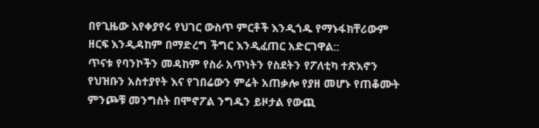በየጊዜው እየቀያየሩ የህገር ውስጥ ምርቶች እንዲጎዱ የማኑፋክቸሪውም ዘርፍ እንዲዳከም በማድረግ ችግር እንዲፈጠር አድርገዋል::
ጥናቱ የባንኮችን መዳከም የስራ አጥነትን የስደትን የፖለቲካ ተጽእኖን የህዝቡን አስተያየት እና የገበሬውን ምሬት አጠቃሎ የያዘ መሆኑ የጠቆሙት ምንጮቹ መንግስት በሞኖፖል ንግዱን ይዞታል የውጪ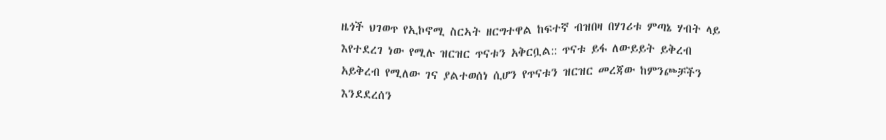ዜጎች ህገወጥ የኢኮኖሚ ስርኣት ዘርግተዋል ከፍተኛ ብዝበዛ በሃገሪቱ ምጣኔ ሃብት ላይ እየተደረገ ነው የሚሉ ዝርዝር ጥናቱን አቅርቧል:: ጥናቱ ይፋ ለውይይት ይቅረብ አይቅረብ የሚለው ገና ያልተወሰነ ሲሆን የጥናቱን ዝርዝር መረጃው ከምንጮቻችን እንደደረሰን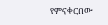የምናቀርበው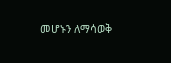መሆኑን ለማሳወቅ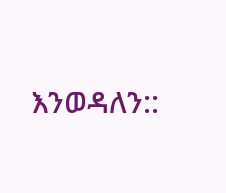እንወዳለን::